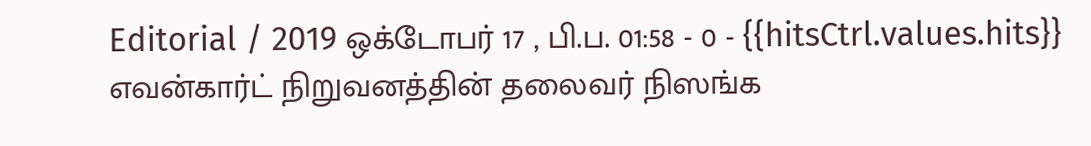Editorial / 2019 ஒக்டோபர் 17 , பி.ப. 01:58 - 0 - {{hitsCtrl.values.hits}}
எவன்கார்ட் நிறுவனத்தின் தலைவர் நிஸங்க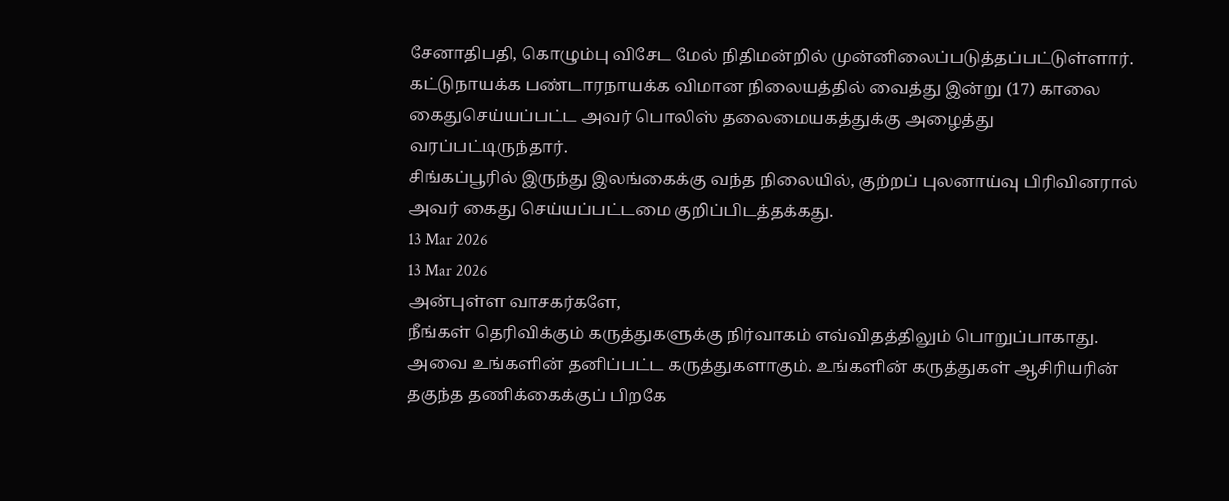சேனாதிபதி, கொழும்பு விசேட மேல் நிதிமன்றில் முன்னிலைப்படுத்தப்பட்டுள்ளார்.
கட்டுநாயக்க பண்டாரநாயக்க விமான நிலையத்தில் வைத்து இன்று (17) காலை கைதுசெய்யப்பட்ட அவர் பொலிஸ் தலைமையகத்துக்கு அழைத்து வரப்பட்டிருந்தார்.
சிங்கப்பூரில் இருந்து இலங்கைக்கு வந்த நிலையில், குற்றப் புலனாய்வு பிரிவினரால் அவர் கைது செய்யப்பட்டமை குறிப்பிடத்தக்கது.
13 Mar 2026
13 Mar 2026
அன்புள்ள வாசகர்களே,
நீங்கள் தெரிவிக்கும் கருத்துகளுக்கு நிர்வாகம் எவ்விதத்திலும் பொறுப்பாகாது. அவை உங்களின் தனிப்பட்ட கருத்துகளாகும். உங்களின் கருத்துகள் ஆசிரியரின் தகுந்த தணிக்கைக்குப் பிறகே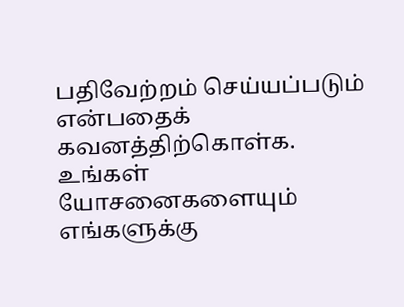பதிவேற்றம் செய்யப்படும் என்பதைக் கவனத்திற்கொள்க. உங்கள் யோசனைகளையும் எங்களுக்கு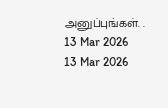அனுப்புங்கள். .
13 Mar 2026
13 Mar 2026